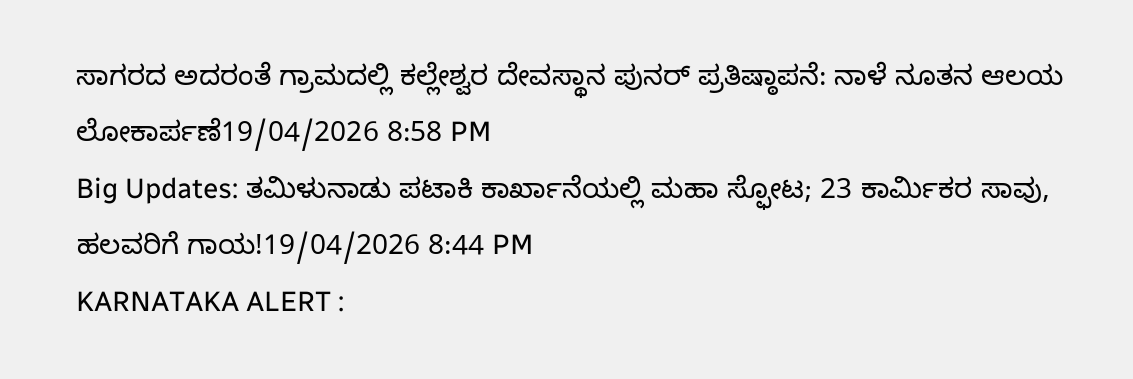ಸಾಗರದ ಅದರಂತೆ ಗ್ರಾಮದಲ್ಲಿ ಕಲ್ಲೇಶ್ವರ ದೇವಸ್ಥಾನ ಪುನರ್ ಪ್ರತಿಷ್ಠಾಪನೆ: ನಾಳೆ ನೂತನ ಆಲಯ ಲೋಕಾರ್ಪಣೆ19/04/2026 8:58 PM
Big Updates: ತಮಿಳುನಾಡು ಪಟಾಕಿ ಕಾರ್ಖಾನೆಯಲ್ಲಿ ಮಹಾ ಸ್ಫೋಟ; 23 ಕಾರ್ಮಿಕರ ಸಾವು, ಹಲವರಿಗೆ ಗಾಯ!19/04/2026 8:44 PM
KARNATAKA ALERT :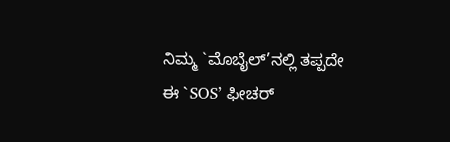ನಿಮ್ಮ `ಮೊಬೈಲ್’ನಲ್ಲಿ ತಪ್ಪದೇ ಈ `SOS’ ಫೀಚರ್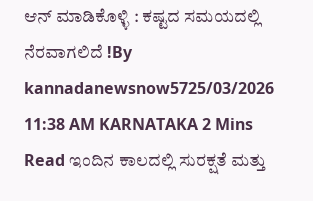ಆನ್ ಮಾಡಿಕೊಳ್ಳಿ : ಕಷ್ಟದ ಸಮಯದಲ್ಲಿ ನೆರವಾಗಲಿದೆ !By kannadanewsnow5725/03/2026 11:38 AM KARNATAKA 2 Mins Read ಇಂದಿನ ಕಾಲದಲ್ಲಿ ಸುರಕ್ಷತೆ ಮತ್ತು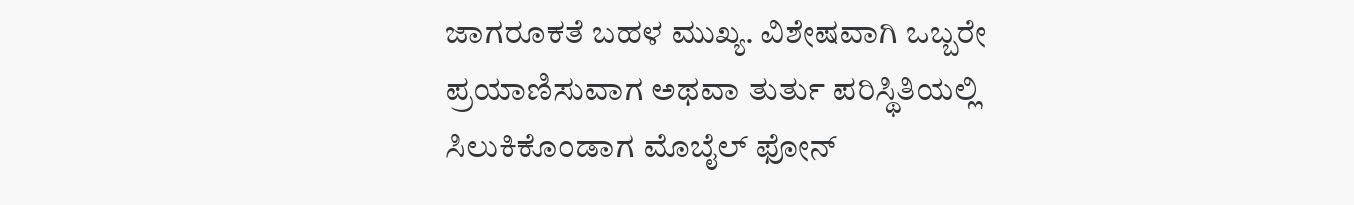ಜಾಗರೂಕತೆ ಬಹಳ ಮುಖ್ಯ. ವಿಶೇಷವಾಗಿ ಒಬ್ಬರೇ ಪ್ರಯಾಣಿಸುವಾಗ ಅಥವಾ ತುರ್ತು ಪರಿಸ್ಥಿತಿಯಲ್ಲಿ ಸಿಲುಕಿಕೊಂಡಾಗ ಮೊಬೈಲ್ ಫೋನ್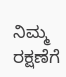ನಿಮ್ಮ ರಕ್ಷಣೆಗೆ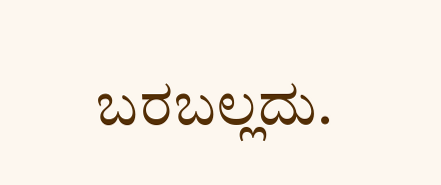ಬರಬಲ್ಲದು.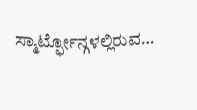ಸ್ಮಾರ್ಟ್ಫೋನ್ಗಳಲ್ಲಿರುವ…